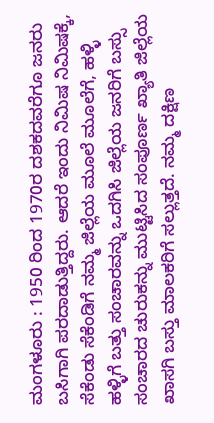ಮಂಗಳೂರು : 1950 ರಿಂದ 1970ರ ದಶಕದವರೆಗೂ ಜನರು ಬಸಿಗಾಗಿ ಪರದಾಡುತ್ತಿದ್ದರು. ಆದರೆ ಇಂದು ನಿಮಿಷ ನಿಮಿಷಕ್ಕೆ, ಸೆಕೆಂಡು ಸೆಕೆಂಡಿಗೆ ನಮ್ಮ ಜಿಲ್ಲೆಯ ಮೂಲೆ ಮೂಲೆಗೆ, ಹಳ್ಳಿ ಹಳ್ಳಿಗೆ ಬತ್ತು ಸಂಚಾರವನ್ನು ಒದಗಿಸಿ ಜಿಲ್ಲೆಯ ಜನರಿಗೆ ಬಸ್ಸು ಸಂಚಾರದ ಚುರುಕನ್ನು ಮುಟ್ಟಿಸಿದ ಸಂಪೂರ್ಣ ಖ್ಯಾತಿ ಜಿಲ್ಲೆಯ ಖಾಸಗಿ ಬಸ್ತು ಮಾಲಕರಿಗೆ ಸಲ್ಲುತ್ತದೆ. ನಮ್ಮ ದಕ್ಷಿಣ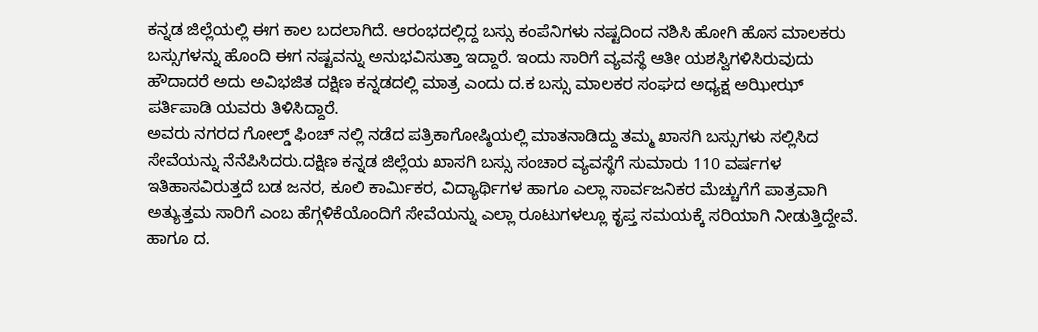ಕನ್ನಡ ಜಿಲ್ಲೆಯಲ್ಲಿ ಈಗ ಕಾಲ ಬದಲಾಗಿದೆ. ಆರಂಭದಲ್ಲಿದ್ದ ಬಸ್ಸು ಕಂಪೆನಿಗಳು ನಷ್ಟದಿಂದ ನಶಿಸಿ ಹೋಗಿ ಹೊಸ ಮಾಲಕರು ಬಸ್ಸುಗಳನ್ನು ಹೊಂದಿ ಈಗ ನಷ್ಟವನ್ನು ಅನುಭವಿಸುತ್ತಾ ಇದ್ದಾರೆ. ಇಂದು ಸಾರಿಗೆ ವ್ಯವಸ್ಥೆ ಆತೀ ಯಶಸ್ವಿಗಳಿಸಿರುವುದು ಹೌದಾದರೆ ಅದು ಅವಿಭಜಿತ ದಕ್ಷಿಣ ಕನ್ನಡದಲ್ಲಿ ಮಾತ್ರ ಎಂದು ದ.ಕ ಬಸ್ಸು ಮಾಲಕರ ಸಂಘದ ಅಧ್ಯಕ್ಷ ಅಝೀಝ್ ಪರ್ತಿಪಾಡಿ ಯವರು ತಿಳಿಸಿದ್ದಾರೆ.
ಅವರು ನಗರದ ಗೋಲ್ಡ್ ಫಿಂಚ್ ನಲ್ಲಿ ನಡೆದ ಪತ್ರಿಕಾಗೋಷ್ಠಿಯಲ್ಲಿ ಮಾತನಾಡಿದ್ದು ತಮ್ಮ ಖಾಸಗಿ ಬಸ್ಸುಗಳು ಸಲ್ಲಿಸಿದ ಸೇವೆಯನ್ನು ನೆನೆಪಿಸಿದರು.ದಕ್ಷಿಣ ಕನ್ನಡ ಜಿಲ್ಲೆಯ ಖಾಸಗಿ ಬಸ್ಸು ಸಂಚಾರ ವ್ಯವಸ್ಥೆಗೆ ಸುಮಾರು 110 ವರ್ಷಗಳ ಇತಿಹಾಸವಿರುತ್ತದೆ ಬಡ ಜನರ, ಕೂಲಿ ಕಾರ್ಮಿಕರ, ವಿದ್ಯಾರ್ಥಿಗಳ ಹಾಗೂ ಎಲ್ಲಾ ಸಾರ್ವಜನಿಕರ ಮೆಚ್ಚುಗೆಗೆ ಪಾತ್ರವಾಗಿ ಅತ್ಯುತ್ತಮ ಸಾರಿಗೆ ಎಂಬ ಹೆಗ್ಗಳಿಕೆಯೊಂದಿಗೆ ಸೇವೆಯನ್ನು ಎಲ್ಲಾ ರೂಟುಗಳಲ್ಲೂ ಕೃಪ್ತ ಸಮಯಕ್ಕೆ ಸರಿಯಾಗಿ ನೀಡುತ್ತಿದ್ದೇವೆ. ಹಾಗೂ ದ.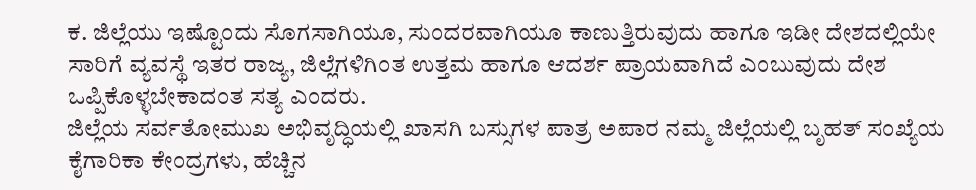ಕ. ಜಿಲ್ಲೆಯು ಇಷ್ಟೊಂದು ಸೊಗಸಾಗಿಯೂ, ಸುಂದರವಾಗಿಯೂ ಕಾಣುತ್ತಿರುವುದು ಹಾಗೂ ಇಡೀ ದೇಶದಲ್ಲಿಯೇ ಸಾರಿಗೆ ವ್ಯವಸ್ಥೆ ಇತರ ರಾಜ್ಯ, ಜಿಲ್ಲೆಗಳಿಗಿಂತ ಉತ್ತಮ ಹಾಗೂ ಆದರ್ಶ ಪ್ರಾಯವಾಗಿದೆ ಎಂಬುವುದು ದೇಶ ಒಪ್ಪಿಕೊಳ್ಳಬೇಕಾದಂತ ಸತ್ಯ ಎಂದರು.
ಜಿಲ್ಲೆಯ ಸರ್ವತೋಮುಖ ಅಭಿವೃದ್ಧಿಯಲ್ಲಿ ಖಾಸಗಿ ಬಸ್ಸುಗಳ ಪಾತ್ರ ಅಪಾರ ನಮ್ಮ ಜಿಲ್ಲೆಯಲ್ಲಿ ಬೃಹತ್ ಸಂಖ್ಯೆಯ ಕೈಗಾರಿಕಾ ಕೇಂದ್ರಗಳು, ಹೆಚ್ಚಿನ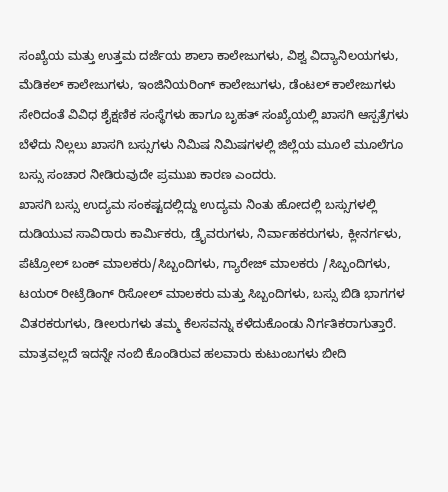ಸಂಖ್ಯೆಯ ಮತ್ತು ಉತ್ತಮ ದರ್ಜೆಯ ಶಾಲಾ ಕಾಲೇಜುಗಳು, ವಿಶ್ವ ವಿದ್ಯಾನಿಲಯಗಳು, ಮೆಡಿಕಲ್ ಕಾಲೇಜುಗಳು, ಇಂಜಿನಿಯರಿಂಗ್ ಕಾಲೇಜುಗಳು, ಡೆಂಟಲ್ ಕಾಲೇಜುಗಳು ಸೇರಿದಂತೆ ವಿವಿಧ ಶೈಕ್ಷಣಿಕ ಸಂಸ್ಥೆಗಳು ಹಾಗೂ ಬೃಹತ್ ಸಂಖ್ಯೆಯಲ್ಲಿ ಖಾಸಗಿ ಆಸ್ಪತ್ರೆಗಳು ಬೆಳೆದು ನಿಲ್ಲಲು ಖಾಸಗಿ ಬಸ್ಸುಗಳು ನಿಮಿಷ ನಿಮಿಷಗಳಲ್ಲಿ ಜಿಲ್ಲೆಯ ಮೂಲೆ ಮೂಲೆಗೂ ಬಸ್ಸು ಸಂಚಾರ ನೀಡಿರುವುದೇ ಪ್ರಮುಖ ಕಾರಣ ಎಂದರು.
ಖಾಸಗಿ ಬಸ್ಸು ಉದ್ಯಮ ಸಂಕಷ್ಟದಲ್ಲಿದ್ದು ಉದ್ಯಮ ನಿಂತು ಹೋದಲ್ಲಿ ಬಸ್ಸುಗಳಲ್ಲಿ ದುಡಿಯುವ ಸಾವಿರಾರು ಕಾರ್ಮಿಕರು, ಡ್ರೈವರುಗಳು, ನಿರ್ವಾಹಕರುಗಳು, ಕ್ಲೀನರ್ಗಳು, ಪೆಟ್ರೋಲ್ ಬಂಕ್ ಮಾಲಕರು/ಸಿಬ್ಬಂದಿಗಳು, ಗ್ಯಾರೇಜ್ ಮಾಲಕರು /ಸಿಬ್ಬಂದಿಗಳು, ಟಯರ್ ರೀಟ್ರೆಡಿಂಗ್ ರಿಸೋಲ್ ಮಾಲಕರು ಮತ್ತು ಸಿಬ್ಬಂದಿಗಳು, ಬಸ್ಸು ಬಿಡಿ ಭಾಗಗಳ ವಿತರಕರುಗಳು, ಡೀಲರುಗಳು ತಮ್ಮ ಕೆಲಸವನ್ನು ಕಳೆದುಕೊಂಡು ನಿರ್ಗತಿಕರಾಗುತ್ತಾರೆ. ಮಾತ್ರವಲ್ಲದೆ ಇದನ್ನೇ ನಂಬಿ ಕೊಂಡಿರುವ ಹಲವಾರು ಕುಟುಂಬಗಳು ಬೀದಿ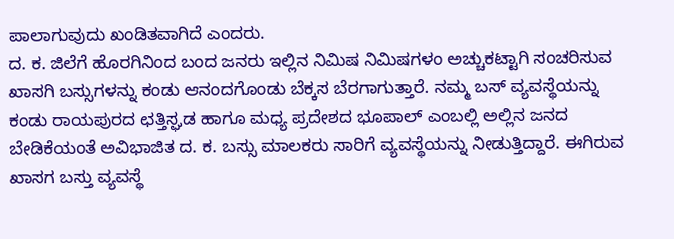ಪಾಲಾಗುವುದು ಖಂಡಿತವಾಗಿದೆ ಎಂದರು.
ದ. ಕ. ಜಿಲೆಗೆ ಹೊರಗಿನಿಂದ ಬಂದ ಜನರು ಇಲ್ಲಿನ ನಿಮಿಷ ನಿಮಿಷಗಳಂ ಅಚ್ಚುಕಟ್ಟಾಗಿ ಸಂಚರಿಸುವ ಖಾಸಗಿ ಬಸ್ಸುಗಳನ್ನು ಕಂಡು ಆನಂದಗೊಂಡು ಬೆಕ್ಕಸ ಬೆರಗಾಗುತ್ತಾರೆ. ನಮ್ಮ ಬಸ್ ವ್ಯವಸ್ಥೆಯನ್ನು ಕಂಡು ರಾಯಪುರದ ಛತ್ತಿಸ್ಘಡ ಹಾಗೂ ಮಧ್ಯ ಪ್ರದೇಶದ ಭೂಪಾಲ್ ಎಂಬಲ್ಲಿ ಅಲ್ಲಿನ ಜನದ ಬೇಡಿಕೆಯಂತೆ ಅವಿಭಾಜಿತ ದ. ಕ. ಬಸ್ಸು ಮಾಲಕರು ಸಾರಿಗೆ ವ್ಯವಸ್ಥೆಯನ್ನು ನೀಡುತ್ತಿದ್ದಾರೆ. ಈಗಿರುವ ಖಾಸಗ ಬಸ್ತು ವ್ಯವಸ್ಥೆ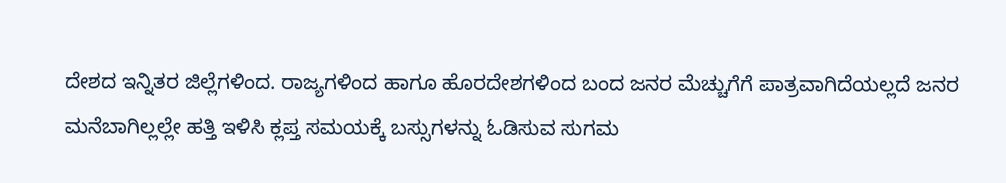ದೇಶದ ಇನ್ನಿತರ ಜಿಲ್ಲೆಗಳಿಂದ. ರಾಜ್ಯಗಳಿಂದ ಹಾಗೂ ಹೊರದೇಶಗಳಿಂದ ಬಂದ ಜನರ ಮೆಚ್ಚುಗೆಗೆ ಪಾತ್ರವಾಗಿದೆಯಲ್ಲದೆ ಜನರ ಮನೆಬಾಗಿಲ್ಲಲ್ಲೇ ಹತ್ತಿ ಇಳಿಸಿ ಕ್ಲಪ್ತ ಸಮಯಕ್ಕೆ ಬಸ್ಸುಗಳನ್ನು ಓಡಿಸುವ ಸುಗಮ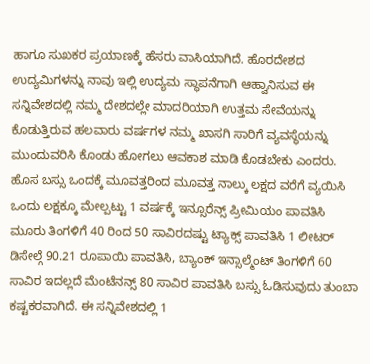ಹಾಗೂ ಸುಖಕರ ಪ್ರಯಾಣಕ್ಕೆ ಹೆಸರು ವಾಸಿಯಾಗಿದೆ. ಹೊರದೇಶದ ಉದ್ಯಮಿಗಳನ್ನು ನಾವು ಇಲ್ಲಿ ಉದ್ಯಮ ಸ್ಥಾಪನೆಗಾಗಿ ಆಹ್ವಾನಿಸುವ ಈ ಸನ್ನಿವೇಶದಲ್ಲಿ ನಮ್ಮ ದೇಶದಲ್ಲೇ ಮಾದರಿಯಾಗಿ ಉತ್ತಮ ಸೇವೆಯನ್ನು ಕೊಡುತ್ತಿರುವ ಹಲವಾರು ವರ್ಷಗಳ ನಮ್ಮ ಖಾಸಗಿ ಸಾರಿಗೆ ವ್ಯವಸ್ಥೆಯನ್ನು ಮುಂದುವರಿಸಿ ಕೊಂಡು ಹೋಗಲು ಆವಕಾಶ ಮಾಡಿ ಕೊಡಬೇಕು ಎಂದರು.
ಹೊಸ ಬಸ್ಸು ಒಂದಕ್ಕೆ ಮೂವತ್ತರಿಂದ ಮೂವತ್ತ ನಾಲ್ಕು ಲಕ್ಷದ ವರೆಗೆ ವ್ಯಯಿಸಿ ಒಂದು ಲಕ್ಷಕ್ಕೂ ಮೇಲ್ಪಟ್ಟು 1 ವರ್ಷಕ್ಕೆ ಇನ್ಸೂರೆನ್ಸ್ ಪ್ರೀಮಿಯಂ ಪಾವತಿಸಿ ಮೂರು ತಿಂಗಳಿಗೆ 40 ರಿಂದ 50 ಸಾವಿರದಷ್ಟು ಟ್ಯಾಕ್ಸ್ ಪಾವತಿಸಿ 1 ಲೀಟರ್ ಡಿಸೇಲ್ಗೆ 90.21 ರೂಪಾಯಿ ಪಾವತಿಸಿ, ಬ್ಯಾಂಕ್ ಇನ್ಸಾಲ್ಮೆಂಟ್ ತಿಂಗಳಿಗೆ 60 ಸಾವಿರ ಇದಲ್ಲದೆ ಮೆಂಟೆನನ್ಸ್ 80 ಸಾವಿರ ಪಾವತಿಸಿ ಬಸ್ಸು ಓಡಿಸುವುದು ತುಂಬಾ ಕಷ್ಟಕರವಾಗಿದೆ. ಈ ಸನ್ನಿವೇಶದಲ್ಲಿ 1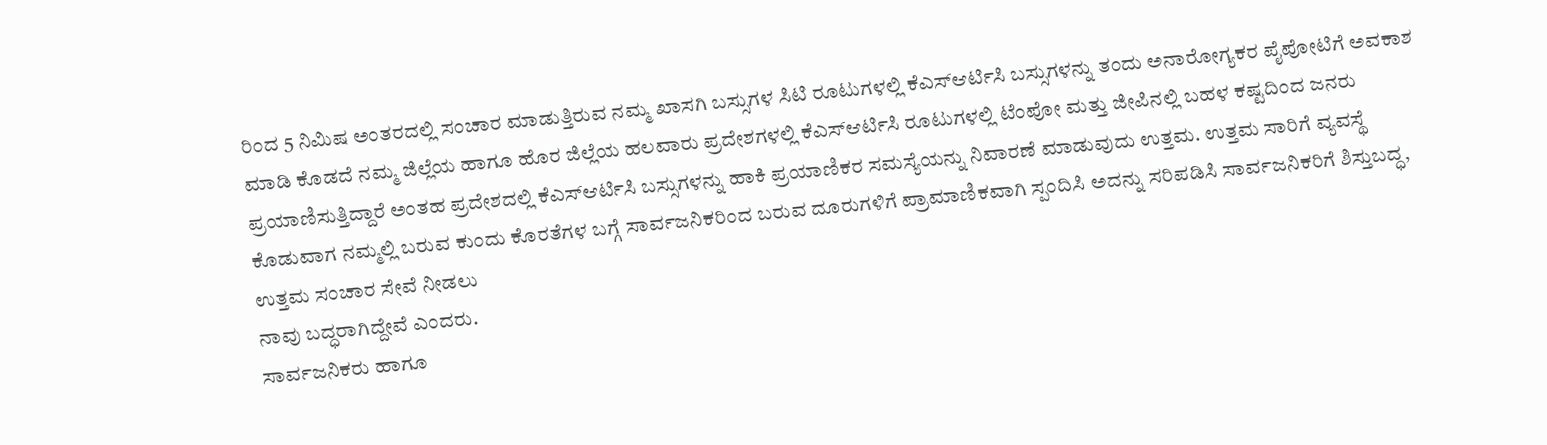ರಿಂದ 5 ನಿಮಿಷ ಅಂತರದಲ್ಲಿ ಸಂಚಾರ ಮಾಡುತ್ತಿರುವ ನಮ್ಮ ಖಾಸಗಿ ಬಸ್ಸುಗಳ ಸಿಟಿ ರೂಟುಗಳಲ್ಲಿ ಕೆಎಸ್ಆರ್ಟಿಸಿ ಬಸ್ಸುಗಳನ್ನು ತಂದು ಅನಾರೋಗ್ಯಕರ ಪೈಪೋಟಿಗೆ ಅವಕಾಶ ಮಾಡಿ ಕೊಡದೆ ನಮ್ಮ ಜಿಲ್ಲೆಯ ಹಾಗೂ ಹೊರ ಜಿಲ್ಲೆಯ ಹಲವಾರು ಪ್ರದೇಶಗಳಲ್ಲಿ ಕೆಎಸ್ಆರ್ಟಿಸಿ ರೂಟುಗಳಲ್ಲಿ ಟೆಂಪೋ ಮತ್ತು ಜೀಪಿನಲ್ಲಿ ಬಹಳ ಕಷ್ಟದಿಂದ ಜನರು ಪ್ರಯಾಣಿಸುತ್ತಿದ್ದಾರೆ ಅಂತಹ ಪ್ರದೇಶದಲ್ಲಿ ಕೆಎಸ್ಆರ್ಟಿಸಿ ಬಸ್ಸುಗಳನ್ನು ಹಾಕಿ ಪ್ರಯಾಣಿಕರ ಸಮಸ್ಯೆಯನ್ನು ನಿವಾರಣೆ ಮಾಡುವುದು ಉತ್ತಮ. ಉತ್ತಮ ಸಾರಿಗೆ ವ್ಯವಸ್ಥೆ ಕೊಡುವಾಗ ನಮ್ಮಲ್ಲಿ ಬರುವ ಕುಂದು ಕೊರತೆಗಳ ಬಗ್ಗೆ ಸಾರ್ವಜನಿಕರಿಂದ ಬರುವ ದೂರುಗಳಿಗೆ ಪ್ರಾಮಾಣಿಕವಾಗಿ ಸ್ಪಂದಿಸಿ ಅದನ್ನು ಸರಿಪಡಿಸಿ ಸಾರ್ವಜನಿಕರಿಗೆ ಶಿಸ್ತುಬದ್ಧ, ಉತ್ತಮ ಸಂಚಾರ ಸೇವೆ ನೀಡಲು
ನಾವು ಬದ್ಧರಾಗಿದ್ದೇವೆ ಎಂದರು.
ಸಾರ್ವಜನಿಕರು ಹಾಗೂ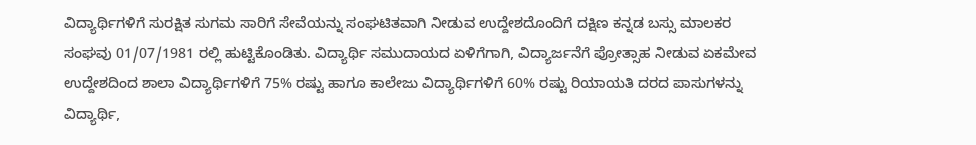ವಿದ್ಯಾರ್ಥಿಗಳಿಗೆ ಸುರಕ್ಷಿತ ಸುಗಮ ಸಾರಿಗೆ ಸೇವೆಯನ್ನು ಸಂಘಟಿತವಾಗಿ ನೀಡುವ ಉದ್ದೇಶದೊಂದಿಗೆ ದಕ್ಷಿಣ ಕನ್ನಡ ಬಸ್ಸು ಮಾಲಕರ ಸಂಘವು 01/07/1981 ರಲ್ಲಿ ಹುಟ್ಟಿಕೊಂಡಿತು. ವಿದ್ಯಾರ್ಥಿ ಸಮುದಾಯದ ಏಳಿಗೆಗಾಗಿ, ವಿದ್ಯಾರ್ಜನೆಗೆ ಪ್ರೋತ್ಸಾಹ ನೀಡುವ ಏಕಮೇವ ಉದ್ದೇಶದಿಂದ ಶಾಲಾ ವಿದ್ಯಾರ್ಥಿಗಳಿಗೆ 75% ರಷ್ಟು ಹಾಗೂ ಕಾಲೇಜು ವಿದ್ಯಾರ್ಥಿಗಳಿಗೆ 60% ರಷ್ಟು ರಿಯಾಯತಿ ದರದ ಪಾಸುಗಳನ್ನು ವಿದ್ಯಾರ್ಥಿ,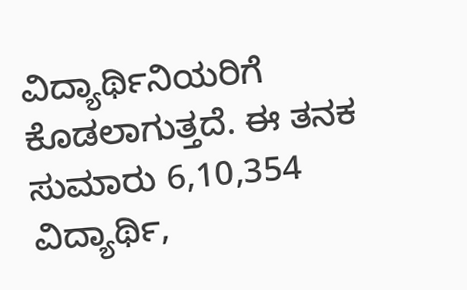ವಿದ್ಯಾರ್ಥಿನಿಯರಿಗೆ ಕೊಡಲಾಗುತ್ತದೆ. ಈ ತನಕ ಸುಮಾರು 6,10,354 ವಿದ್ಯಾರ್ಥಿ,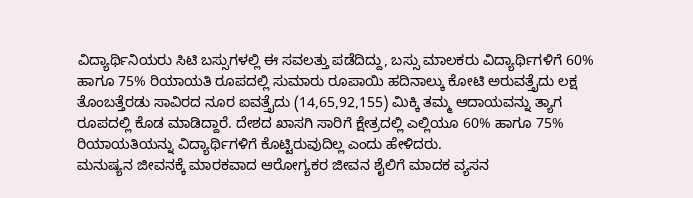ವಿದ್ಯಾರ್ಥಿನಿಯರು ಸಿಟಿ ಬಸ್ಸುಗಳಲ್ಲಿ ಈ ಸವಲತ್ತು ಪಡೆದಿದ್ದು, ಬಸ್ಸು ಮಾಲಕರು ವಿದ್ಯಾರ್ಥಿಗಳಿಗೆ 60% ಹಾಗೂ 75% ರಿಯಾಯತಿ ರೂಪದಲ್ಲಿ ಸುಮಾರು ರೂಪಾಯಿ ಹದಿನಾಲ್ಕು ಕೋಟಿ ಅರುವತ್ತೈದು ಲಕ್ಷ ತೊಂಬತ್ತೆರಡು ಸಾವಿರದ ನೂರ ಐವತ್ತೈದು (14,65,92,155) ಮಿಕ್ಕಿ ತಮ್ಮ ಆದಾಯವನ್ನು ತ್ಯಾಗ ರೂಪದಲ್ಲಿ ಕೊಡ ಮಾಡಿದ್ದಾರೆ. ದೇಶದ ಖಾಸಗಿ ಸಾರಿಗೆ ಕ್ಷೇತ್ರದಲ್ಲಿ ಎಲ್ಲಿಯೂ 60% ಹಾಗೂ 75% ರಿಯಾಯತಿಯನ್ನು ವಿದ್ಯಾರ್ಥಿಗಳಿಗೆ ಕೊಟ್ಟಿರುವುದಿಲ್ಲ ಎಂದು ಹೇಳಿದರು.
ಮನುಷ್ಯನ ಜೀವನಕ್ಕೆ ಮಾರಕವಾದ ಆರೋಗ್ಯಕರ ಜೀವನ ಶೈಲಿಗೆ ಮಾದಕ ವ್ಯಸನ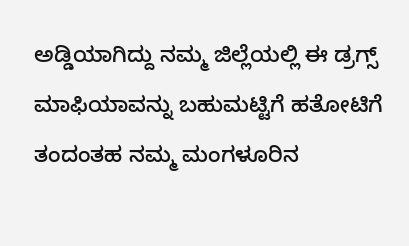ಅಡ್ಡಿಯಾಗಿದ್ದು ನಮ್ಮ ಜಿಲ್ಲೆಯಲ್ಲಿ ಈ ಡ್ರಗ್ಸ್ ಮಾಫಿಯಾವನ್ನು ಬಹುಮಟ್ಟಿಗೆ ಹತೋಟಿಗೆ ತಂದಂತಹ ನಮ್ಮ ಮಂಗಳೂರಿನ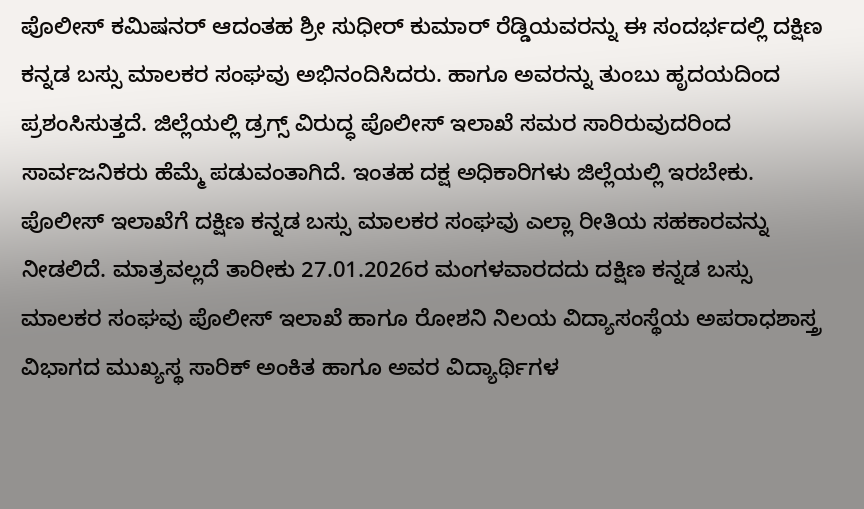ಪೊಲೀಸ್ ಕಮಿಷನರ್ ಆದಂತಹ ಶ್ರೀ ಸುಧೀರ್ ಕುಮಾರ್ ರೆಡ್ಡಿಯವರನ್ನು ಈ ಸಂದರ್ಭದಲ್ಲಿ ದಕ್ಷಿಣ ಕನ್ನಡ ಬಸ್ಸು ಮಾಲಕರ ಸಂಘವು ಅಭಿನಂದಿಸಿದರು. ಹಾಗೂ ಅವರನ್ನು ತುಂಬು ಹೃದಯದಿಂದ ಪ್ರಶಂಸಿಸುತ್ತದೆ. ಜಿಲ್ಲೆಯಲ್ಲಿ ಡ್ರಗ್ಸ್ ವಿರುದ್ಧ ಪೊಲೀಸ್ ಇಲಾಖೆ ಸಮರ ಸಾರಿರುವುದರಿಂದ ಸಾರ್ವಜನಿಕರು ಹೆಮ್ಮೆ ಪಡುವಂತಾಗಿದೆ. ಇಂತಹ ದಕ್ಷ ಅಧಿಕಾರಿಗಳು ಜಿಲ್ಲೆಯಲ್ಲಿ ಇರಬೇಕು. ಪೊಲೀಸ್ ಇಲಾಖೆಗೆ ದಕ್ಷಿಣ ಕನ್ನಡ ಬಸ್ಸು ಮಾಲಕರ ಸಂಘವು ಎಲ್ಲಾ ರೀತಿಯ ಸಹಕಾರವನ್ನು ನೀಡಲಿದೆ. ಮಾತ್ರವಲ್ಲದೆ ತಾರೀಕು 27.01.2026ರ ಮಂಗಳವಾರದದು ದಕ್ಷಿಣ ಕನ್ನಡ ಬಸ್ಸು ಮಾಲಕರ ಸಂಘವು ಪೊಲೀಸ್ ಇಲಾಖೆ ಹಾಗೂ ರೋಶನಿ ನಿಲಯ ವಿದ್ಯಾಸಂಸ್ಥೆಯ ಅಪರಾಧಶಾಸ್ತ್ರ ವಿಭಾಗದ ಮುಖ್ಯಸ್ಥ ಸಾರಿಕ್ ಅಂಕಿತ ಹಾಗೂ ಅವರ ವಿದ್ಯಾರ್ಥಿಗಳ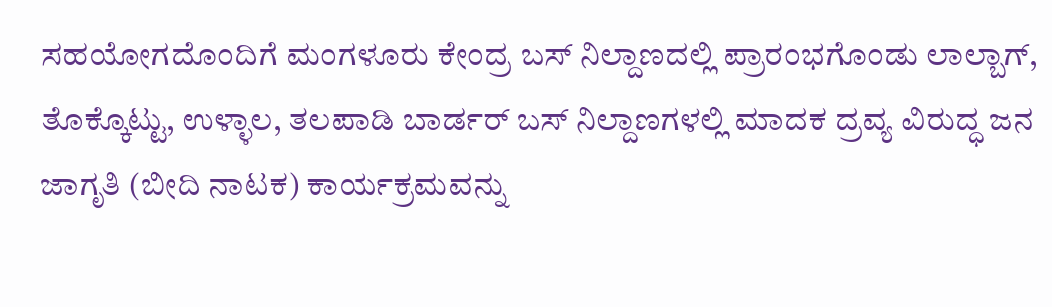ಸಹಯೋಗದೊಂದಿಗೆ ಮಂಗಳೂರು ಕೇಂದ್ರ ಬಸ್ ನಿಲ್ದಾಣದಲ್ಲಿ ಪ್ರಾರಂಭಗೊಂಡು ಲಾಲ್ಬಾಗ್, ತೊಕ್ಕೊಟ್ಟು, ಉಳ್ಳಾಲ, ತಲಪಾಡಿ ಬಾರ್ಡರ್ ಬಸ್ ನಿಲ್ದಾಣಗಳಲ್ಲಿ ಮಾದಕ ದ್ರವ್ಯ ವಿರುದ್ಧ ಜನ ಜಾಗೃತಿ (ಬೀದಿ ನಾಟಕ) ಕಾರ್ಯಕ್ರಮವನ್ನು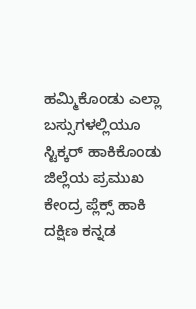ಹಮ್ಮಿಕೊಂಡು ಎಲ್ಲಾ ಬಸ್ಸುಗಳಲ್ಲಿಯೂ ಸ್ಟಿಕ್ಕರ್ ಹಾಕಿಕೊಂಡು ಜಿಲ್ಲೆಯ ಪ್ರಮುಖ ಕೇಂದ್ರ ಪ್ಲೆಕ್ಸ್ ಹಾಕಿ ದಕ್ಷಿಣ ಕನ್ನಡ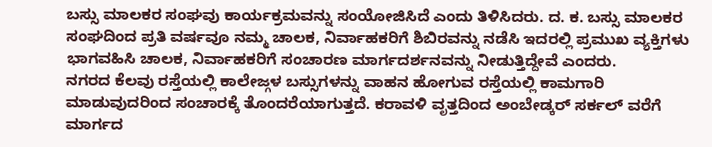ಬಸ್ಸು ಮಾಲಕರ ಸಂಘವು ಕಾರ್ಯಕ್ರಮವನ್ನು ಸಂಯೋಜಿಸಿದೆ ಎಂದು ತಿಳಿಸಿದರು. ದ. ಕ. ಬಸ್ಸು ಮಾಲಕರ ಸಂಘದಿಂದ ಪ್ರತಿ ವರ್ಷವೂ ನಮ್ಮ ಚಾಲಕ, ನಿರ್ವಾಹಕರಿಗೆ ಶಿಬಿರವನ್ನು ನಡೆಸಿ ಇದರಲ್ಲಿ ಪ್ರಮುಖ ವ್ಯಕ್ತಿಗಳು ಭಾಗವಹಿಸಿ ಚಾಲಕ, ನಿರ್ವಾಹಕರಿಗೆ ಸಂಚಾರಣ ಮಾರ್ಗದರ್ಶನವನ್ನು ನೀಡುತ್ತಿದ್ದೇವೆ ಎಂದರು.
ನಗರದ ಕೆಲವು ರಸ್ತೆಯಲ್ಲಿ ಕಾಲೇಜ್ಗಳ ಬಸ್ಸುಗಳನ್ನು ವಾಹನ ಹೋಗುವ ರಸ್ತೆಯಲ್ಲಿ ಕಾಮಗಾರಿ ಮಾಡುವುದರಿಂದ ಸಂಚಾರಕ್ಕೆ ತೊಂದರೆಯಾಗುತ್ತದೆ. ಕರಾವಳಿ ವೃತ್ತದಿಂದ ಅಂಬೇಡ್ಕರ್ ಸರ್ಕಲ್ ವರೆಗೆ ಮಾರ್ಗದ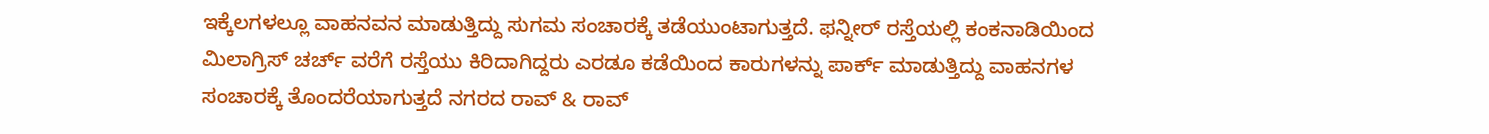ಇಕ್ಕೆಲಗಳಲ್ಲೂ ವಾಹನವನ ಮಾಡುತ್ತಿದ್ದು ಸುಗಮ ಸಂಚಾರಕ್ಕೆ ತಡೆಯುಂಟಾಗುತ್ತದೆ. ಫನ್ನೀರ್ ರಸ್ತೆಯಲ್ಲಿ ಕಂಕನಾಡಿಯಿಂದ ಮಿಲಾಗ್ರಿಸ್ ಚರ್ಚ್ ವರೆಗೆ ರಸ್ತೆಯು ಕಿರಿದಾಗಿದ್ದರು ಎರಡೂ ಕಡೆಯಿಂದ ಕಾರುಗಳನ್ನು ಪಾರ್ಕ್ ಮಾಡುತ್ತಿದ್ದು ವಾಹನಗಳ ಸಂಚಾರಕ್ಕೆ ತೊಂದರೆಯಾಗುತ್ತದೆ ನಗರದ ರಾವ್ & ರಾವ್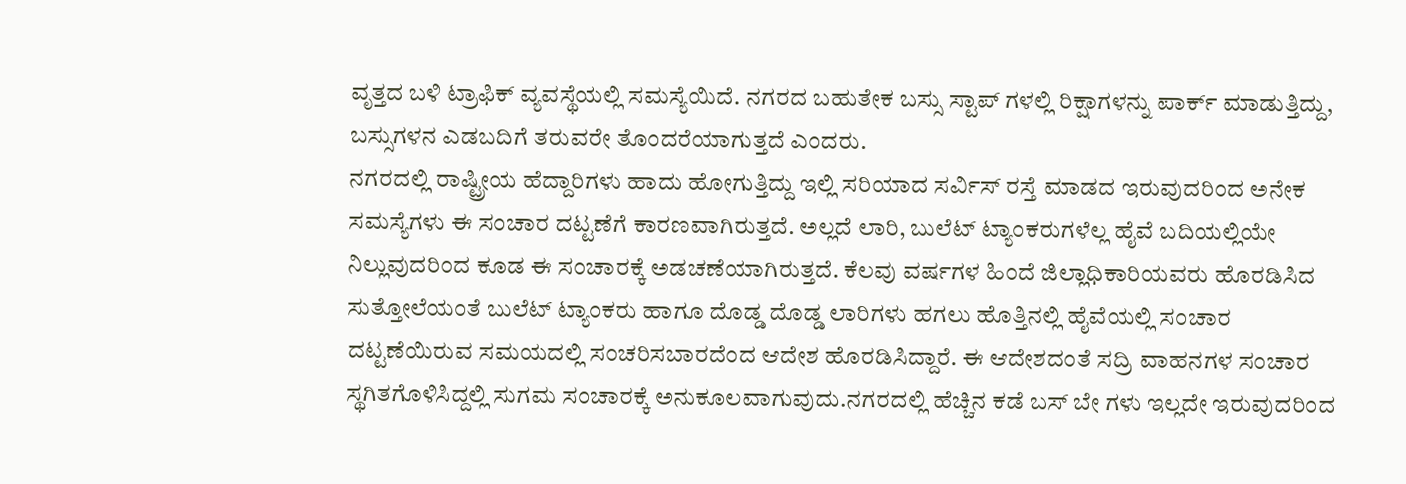ವೃತ್ತದ ಬಳಿ ಟ್ರಾಫಿಕ್ ವ್ಯವಸ್ಥೆಯಲ್ಲಿ ಸಮಸ್ಯೆಯಿದೆ. ನಗರದ ಬಹುತೇಕ ಬಸ್ಸು ಸ್ಟಾಪ್ ಗಳಲ್ಲಿ ರಿಕ್ಷಾಗಳನ್ನು ಪಾರ್ಕ್ ಮಾಡುತ್ತಿದ್ದು, ಬಸ್ಸುಗಳನ ಎಡಬದಿಗೆ ತರುವರೇ ತೊಂದರೆಯಾಗುತ್ತದೆ ಎಂದರು.
ನಗರದಲ್ಲಿ ರಾಷ್ಟ್ರೀಯ ಹೆದ್ದಾರಿಗಳು ಹಾದು ಹೋಗುತ್ತಿದ್ದು ಇಲ್ಲಿ ಸರಿಯಾದ ಸರ್ವಿಸ್ ರಸ್ತೆ ಮಾಡದ ಇರುವುದರಿಂದ ಅನೇಕ ಸಮಸ್ಯೆಗಳು ಈ ಸಂಚಾರ ದಟ್ಟಣೆಗೆ ಕಾರಣವಾಗಿರುತ್ತದೆ. ಅಲ್ಲದೆ ಲಾರಿ, ಬುಲೆಟ್ ಟ್ಯಾಂಕರುಗಳೆಲ್ಲ ಹೈವೆ ಬದಿಯಲ್ಲಿಯೇ ನಿಲ್ಲುವುದರಿಂದ ಕೂಡ ಈ ಸಂಚಾರಕ್ಕೆ ಅಡಚಣೆಯಾಗಿರುತ್ತದೆ. ಕೆಲವು ವರ್ಷಗಳ ಹಿಂದೆ ಜಿಲ್ಲಾಧಿಕಾರಿಯವರು ಹೊರಡಿಸಿದ ಸುತ್ತೋಲೆಯಂತೆ ಬುಲೆಟ್ ಟ್ಯಾಂಕರು ಹಾಗೂ ದೊಡ್ಡ ದೊಡ್ಡ ಲಾರಿಗಳು ಹಗಲು ಹೊತ್ತಿನಲ್ಲಿ ಹೈವೆಯಲ್ಲಿ ಸಂಚಾರ ದಟ್ಟಣೆಯಿರುವ ಸಮಯದಲ್ಲಿ ಸಂಚರಿಸಬಾರದೆಂದ ಆದೇಶ ಹೊರಡಿಸಿದ್ದಾರೆ. ಈ ಆದೇಶದಂತೆ ಸದ್ರಿ ವಾಹನಗಳ ಸಂಚಾರ ಸ್ಥಗಿತಗೊಳಿಸಿದ್ದಲ್ಲಿ ಸುಗಮ ಸಂಚಾರಕ್ಕೆ ಅನುಕೂಲವಾಗುವುದು.ನಗರದಲ್ಲಿ ಹೆಚ್ಚಿನ ಕಡೆ ಬಸ್ ಬೇ ಗಳು ಇಲ್ಲದೇ ಇರುವುದರಿಂದ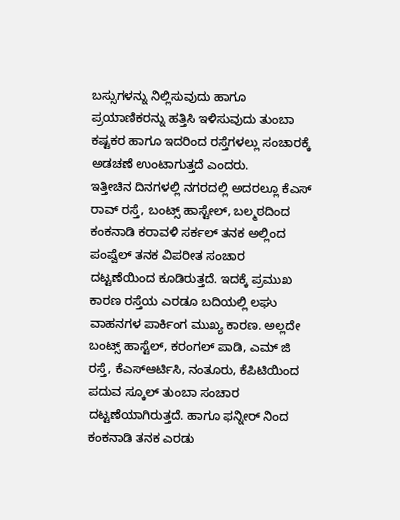ಬಸ್ಸುಗಳನ್ನು ನಿಲ್ಲಿಸುವುದು ಹಾಗೂ ಪ್ರಯಾಣಿಕರನ್ನು ಹತ್ತಿಸಿ ಇಳಿಸುವುದು ತುಂಬಾ ಕಷ್ಟಕರ ಹಾಗೂ ಇದರಿಂದ ರಸ್ತೆಗಳಲ್ಲು ಸಂಚಾರಕ್ಕೆ ಅಡಚಣೆ ಉಂಟಾಗುತ್ತದೆ ಎಂದರು.
ಇತ್ತೀಚಿನ ದಿನಗಳಲ್ಲಿ ನಗರದಲ್ಲಿ ಅದರಲ್ಲೂ ಕೆಎಸ್ ರಾವ್ ರಸ್ತೆ, ಬಂಟ್ಸ್ ಹಾಸ್ಟೇಲ್, ಬಲ್ಮಠದಿಂದ ಕಂಕನಾಡಿ ಕರಾವಳಿ ಸರ್ಕಲ್ ತನಕ ಅಲ್ಲಿಂದ ಪಂಪ್ವೆಲ್ ತನಕ ವಿಪರೀತ ಸಂಚಾರ ದಟ್ಟಣೆಯಿಂದ ಕೂಡಿರುತ್ತದೆ. ಇದಕ್ಕೆ ಪ್ರಮುಖ ಕಾರಣ ರಸ್ತೆಯ ಎರಡೂ ಬದಿಯಲ್ಲಿ ಲಘು ವಾಹನಗಳ ಪಾರ್ಕಿಂಗ ಮುಖ್ಯ ಕಾರಣ. ಅಲ್ಲದೇ ಬಂಟ್ಸ್ ಹಾಸ್ಟೆಲ್, ಕರಂಗಲ್ ಪಾಡಿ, ಎಮ್ ಜಿ ರಸ್ತೆ, ಕೆಎಸ್ಆರ್ಟಿಸಿ, ನಂತೂರು, ಕೆಪಿಟಿಯಿಂದ ಪದುವ ಸ್ಕೂಲ್ ತುಂಬಾ ಸಂಚಾರ ದಟ್ಟಣೆಯಾಗಿರುತ್ತದೆ. ಹಾಗೂ ಫನ್ನೀರ್ ನಿಂದ ಕಂಕನಾಡಿ ತನಕ ಎರಡು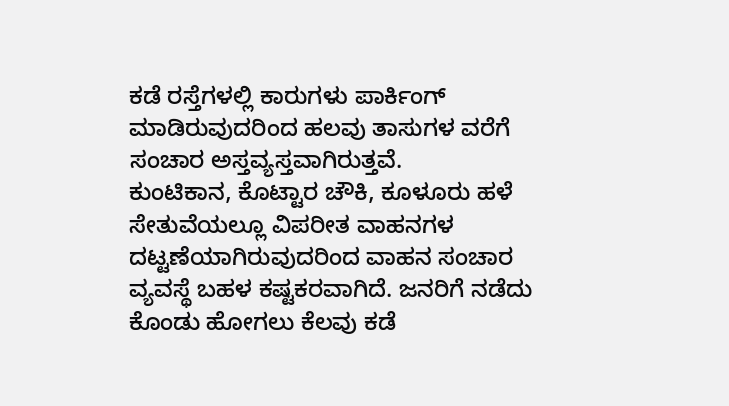ಕಡೆ ರಸ್ತೆಗಳಲ್ಲಿ ಕಾರುಗಳು ಪಾರ್ಕಿಂಗ್ ಮಾಡಿರುವುದರಿಂದ ಹಲವು ತಾಸುಗಳ ವರೆಗೆ ಸಂಚಾರ ಅಸ್ತವ್ಯಸ್ತವಾಗಿರುತ್ತವೆ.
ಕುಂಟಿಕಾನ, ಕೊಟ್ಟಾರ ಚೌಕಿ, ಕೂಳೂರು ಹಳೆ ಸೇತುವೆಯಲ್ಲೂ ವಿಪರೀತ ವಾಹನಗಳ ದಟ್ಟಣೆಯಾಗಿರುವುದರಿಂದ ವಾಹನ ಸಂಚಾರ ವ್ಯವಸ್ಥೆ ಬಹಳ ಕಷ್ಟಕರವಾಗಿದೆ. ಜನರಿಗೆ ನಡೆದು ಕೊಂಡು ಹೋಗಲು ಕೆಲವು ಕಡೆ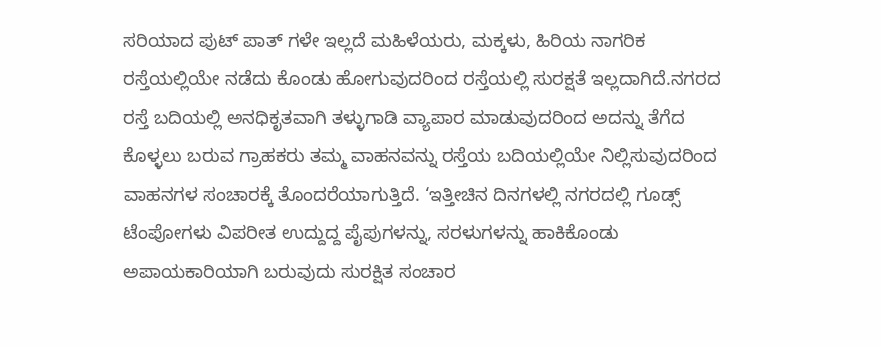ಸರಿಯಾದ ಪುಟ್ ಪಾತ್ ಗಳೇ ಇಲ್ಲದೆ ಮಹಿಳೆಯರು, ಮಕ್ಕಳು, ಹಿರಿಯ ನಾಗರಿಕ ರಸ್ತೆಯಲ್ಲಿಯೇ ನಡೆದು ಕೊಂಡು ಹೋಗುವುದರಿಂದ ರಸ್ತೆಯಲ್ಲಿ ಸುರಕ್ಷತೆ ಇಲ್ಲದಾಗಿದೆ.ನಗರದ ರಸ್ತೆ ಬದಿಯಲ್ಲಿ ಅನಧಿಕೃತವಾಗಿ ತಳ್ಳುಗಾಡಿ ವ್ಯಾಪಾರ ಮಾಡುವುದರಿಂದ ಅದನ್ನು ತೆಗೆದ ಕೊಳ್ಳಲು ಬರುವ ಗ್ರಾಹಕರು ತಮ್ಮ ವಾಹನವನ್ನು ರಸ್ತೆಯ ಬದಿಯಲ್ಲಿಯೇ ನಿಲ್ಲಿಸುವುದರಿಂದ ವಾಹನಗಳ ಸಂಚಾರಕ್ಕೆ ತೊಂದರೆಯಾಗುತ್ತಿದೆ. ‘ಇತ್ತೀಚಿನ ದಿನಗಳಲ್ಲಿ ನಗರದಲ್ಲಿ ಗೂಡ್ಸ್ ಟೆಂಪೋಗಳು ವಿಪರೀತ ಉದ್ದುದ್ದ ಪೈಪುಗಳನ್ನು, ಸರಳುಗಳನ್ನು ಹಾಕಿಕೊಂಡು ಅಪಾಯಕಾರಿಯಾಗಿ ಬರುವುದು ಸುರಕ್ಷಿತ ಸಂಚಾರ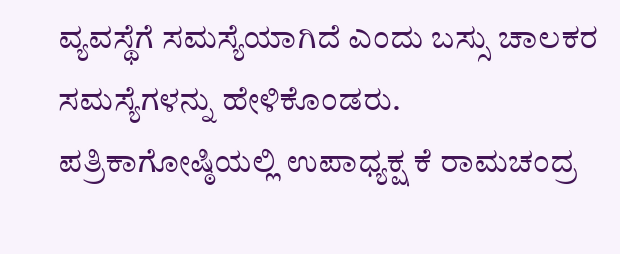ವ್ಯವಸ್ಥೆಗೆ ಸಮಸ್ಯೆಯಾಗಿದೆ ಎಂದು ಬಸ್ಸು ಚಾಲಕರ ಸಮಸ್ಯೆಗಳನ್ನು ಹೇಳಿಕೊಂಡರು.
ಪತ್ರಿಕಾಗೋಷ್ಠಿಯಲ್ಲಿ ಉಪಾಧ್ಯಕ್ಷ ಕೆ ರಾಮಚಂದ್ರ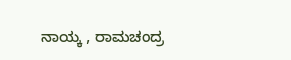ನಾಯ್ಕ , ರಾಮಚಂದ್ರ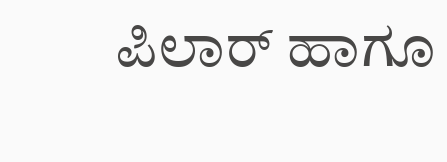ಪಿಲಾರ್ ಹಾಗೂ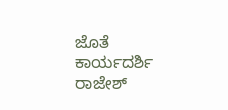ಜೊತೆ ಕಾರ್ಯದರ್ಶಿ ರಾಜೇಶ್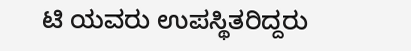ಟಿ ಯವರು ಉಪಸ್ಥಿತರಿದ್ದರು